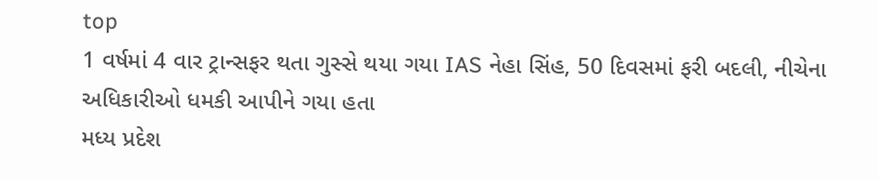top
1 વર્ષમાં 4 વાર ટ્રાન્સફર થતા ગુસ્સે થયા ગયા IAS નેહા સિંહ, 50 દિવસમાં ફરી બદલી, નીચેના અધિકારીઓ ધમકી આપીને ગયા હતા
મધ્ય પ્રદેશ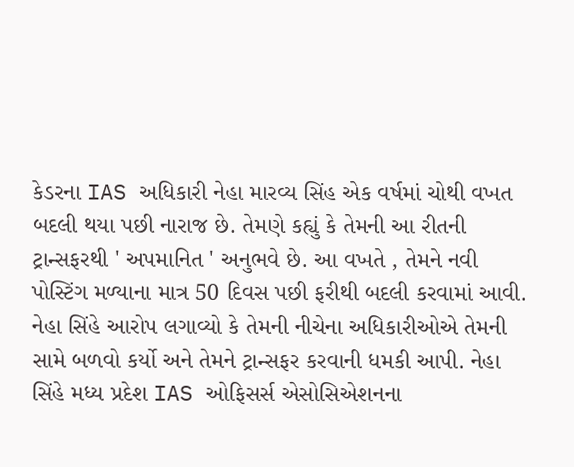કેડરના IAS અધિકારી નેહા મારવ્ય સિંહ એક વર્ષમાં ચોથી વખત બદલી થયા પછી નારાજ છે. તેમણે કહ્યું કે તેમની આ રીતની ટ્રાન્સફરથી ' અપમાનિત ' અનુભવે છે. આ વખતે , તેમને નવી પોસ્ટિંગ મળ્યાના માત્ર 50 દિવસ પછી ફરીથી બદલી કરવામાં આવી. નેહા સિંહે આરોપ લગાવ્યો કે તેમની નીચેના અધિકારીઓએ તેમની સામે બળવો કર્યો અને તેમને ટ્રાન્સફર કરવાની ધમકી આપી. નેહા સિંહે મધ્ય પ્રદેશ IAS ઓફિસર્સ એસોસિએશનના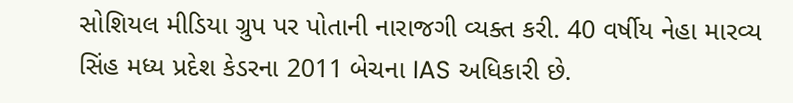સોશિયલ મીડિયા ગ્રુપ પર પોતાની નારાજગી વ્યક્ત કરી. 40 વર્ષીય નેહા મારવ્ય સિંહ મધ્ય પ્રદેશ કેડરના 2011 બેચના IAS અધિકારી છે.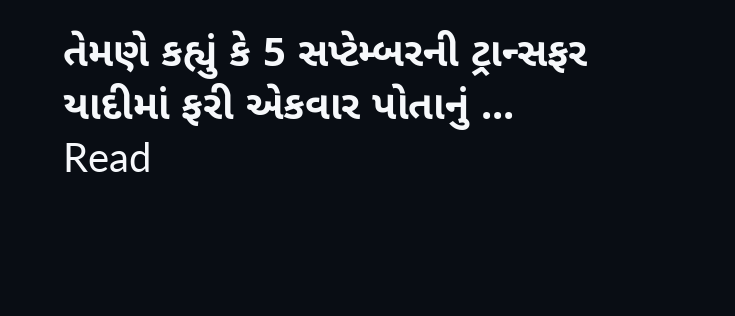તેમણે કહ્યું કે 5 સપ્ટેમ્બરની ટ્રાન્સફર યાદીમાં ફરી એકવાર પોતાનું ...
Read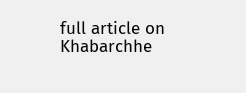full article on Khabarchhe